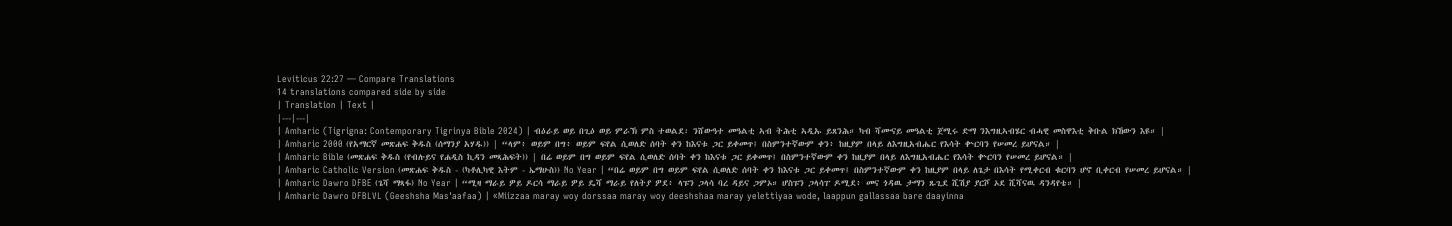Leviticus 22:27 — Compare Translations
14 translations compared side by side
| Translation | Text |
|---|---|
| Amharic (Tigrigna: Contemporary Tigrinya Bible 2024) | ብዕራይ ወይ በጊዕ ወይ ምራኽ ምስ ተወልደ፡ ንሸውዓተ መዓልቲ ኣብ ትሕቲ ኣዲኡ ይጸንሕ። ካብ ሻሙናይ መዓልቲ ጀሚሩ ድማ ንእግዚኣብሄር ብሓዊ መስዋእቲ ቅቡል ክኸውን እዩ። |
| Amharic 2000 (የአማርኛ መጽሐፍ ቅዱስ (ሰማንያ አሃዱ)) | “ላም፥ ወይም በግ፥ ወይም ፍየል ሲወለድ ሰባት ቀን ከእናቱ ጋር ይቀመጥ፤ በስምንተኛውም ቀን፥ ከዚያም በላይ ለእግዚአብሔር የእሳት ቍርባን የሠመረ ይሆናል። |
| Amharic Bible (መጽሐፍ ቅዱስ (የብሉይና የሐዲስ ኪዳን መጻሕፍት)) | በሬ ወይም በግ ወይም ፍየል ሲወለድ ሰባት ቀን ከእናቱ ጋር ይቀመጥ፤ በስምንተኛውም ቀን ከዚያም በላይ ለእግዚአብሔር የእሳት ቍርባን የሠመረ ይሆናል። |
| Amharic Catholic Version (መጽሐፍ ቅዱስ - (ካቶሊካዊ እትም - ኤማሁስ)) No Year | “በሬ ወይም በግ ወይም ፍየል ሲወለድ ሰባት ቀን ከእናቱ ጋር ይቀመጥ፤ በስምንተኛውም ቀን ከዚያም በላይ ለጌታ በእሳት የሚቀርብ ቁርባን ሆኖ ቢቀርብ የሠመረ ይሆናል። |
| Amharic Dawro DFBE (ጌሻ ማጻፋ) No Year | “ሚዛ ማራይ ዎይ ዶርሳ ማራይ ዎይ ዴሻ ማራይ የለትያ ዎደ፥ ላፑን ጋላሳ ባረ ዳይና ጋምኦ። ሆስፑን ጋላሳፐ ዶሚደ፥ መና ጎዳዉ ታማን ጹጊደ ሺሽያ ያርሾ ኦደ ሺሻናዉ ዳንዳየቴ። |
| Amharic Dawro DFBLVL (Geeshsha Mas'aafaa) | «Miizzaa maray woy dorssaa maray woy deeshshaa maray yelettiyaa wode, laappun gallassaa bare daayinna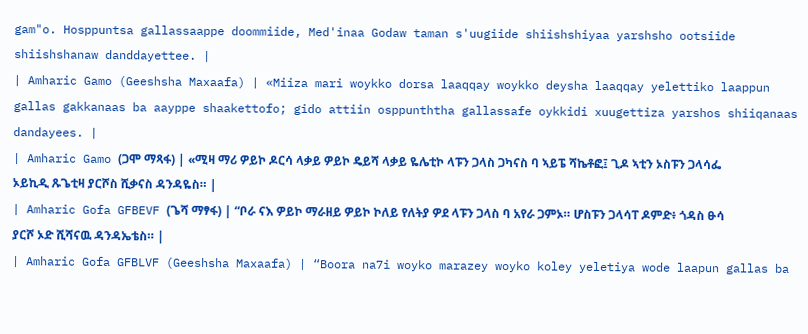gam"o. Hosppuntsa gallassaappe doommiide, Med'inaa Godaw taman s'uugiide shiishshiyaa yarshsho ootsiide shiishshanaw danddayettee. |
| Amharic Gamo (Geeshsha Maxaafa) | «Miiza mari woykko dorsa laaqqay woykko deysha laaqqay yelettiko laappun gallas gakkanaas ba aayppe shaakettofo; gido attiin osppunththa gallassafe oykkidi xuugettiza yarshos shiiqanaas dandayees. |
| Amharic Gamo (ጋሞ ማጻፋ) | «ሚዛ ማሪ ዎይኮ ዶርሳ ላቃይ ዎይኮ ዴይሻ ላቃይ ዬሌቲኮ ላፑን ጋላስ ጋካናስ ባ ኣይፔ ሻኬቶፎ፤ ጊዶ ኣቲን ኦስፑን ጋላሳፌ ኦይኪዲ ጹጌቲዛ ያርሾስ ሺቃናስ ዳንዳዬስ። |
| Amharic Gofa GFBEVF (ጌሻ ማፃፋ) | “ቦራ ናእ ዎይኮ ማራዘይ ዎይኮ ኮለይ የለትያ ዎደ ላፑን ጋላስ ባ አየራ ጋምኦ። ሆስፑን ጋላሳፐ ዶምድ፥ ጎዳስ ፁሳ ያርሾ ኦድ ሺሻናዉ ዳንዳኤቴስ። |
| Amharic Gofa GFBLVF (Geeshsha Maxaafa) | “Boora na7i woyko marazey woyko koley yeletiya wode laapun gallas ba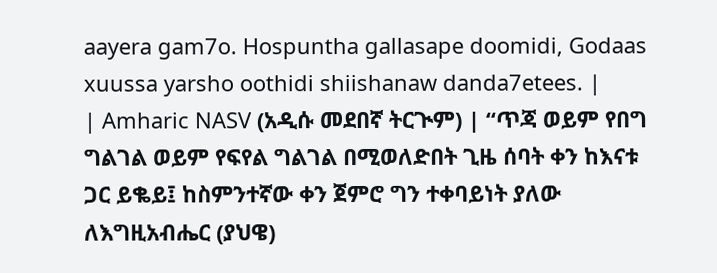aayera gam7o. Hospuntha gallasape doomidi, Godaas xuussa yarsho oothidi shiishanaw danda7etees. |
| Amharic NASV (አዲሱ መደበኛ ትርጒም) | “ጥጃ ወይም የበግ ግልገል ወይም የፍየል ግልገል በሚወለድበት ጊዜ ሰባት ቀን ከእናቱ ጋር ይቈይ፤ ከስምንተኛው ቀን ጀምሮ ግን ተቀባይነት ያለው ለእግዚአብሔር (ያህዌ)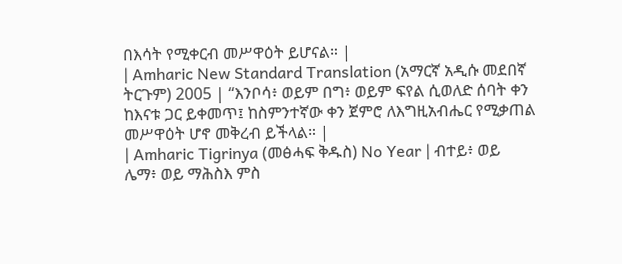በእሳት የሚቀርብ መሥዋዕት ይሆናል። |
| Amharic New Standard Translation (አማርኛ አዲሱ መደበኛ ትርጉም) 2005 | “እንቦሳ፥ ወይም በግ፥ ወይም ፍየል ሲወለድ ሰባት ቀን ከእናቱ ጋር ይቀመጥ፤ ከስምንተኛው ቀን ጀምሮ ለእግዚአብሔር የሚቃጠል መሥዋዕት ሆኖ መቅረብ ይችላል። |
| Amharic Tigrinya (መፅሓፍ ቅዱስ) No Year | ብተይ፥ ወይ ሌማ፥ ወይ ማሕስእ ምስ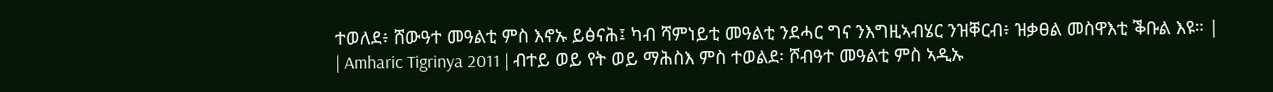ተወለደ፥ ሸውዓተ መዓልቲ ምስ እኖኡ ይፅናሕ፤ ካብ ሻምነይቲ መዓልቲ ንደሓር ግና ንእግዚኣብሄር ንዝቐርብ፥ ዝቃፀል መስዋእቲ ቕቡል እዩ። |
| Amharic Tigrinya 2011 | ብተይ ወይ የት ወይ ማሕስእ ምስ ተወልደ፡ ሾብዓተ መዓልቲ ምስ ኣዲኡ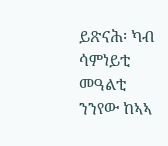ይጽናሕ፡ ካብ ሳምነይቲ መዓልቲ ንንየው ከኣኣ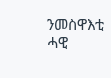ንመስዋእቲ ሓዊ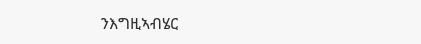ንእግዚኣብሄር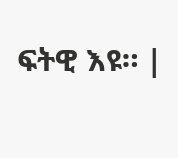ፍትዊ እዩ። |